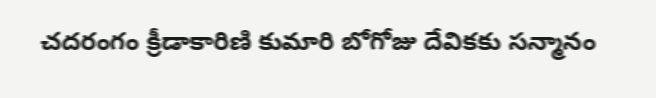చదరంగం క్రీడాకారిణి కుమారి బోగోజు దేవికకు సన్మానం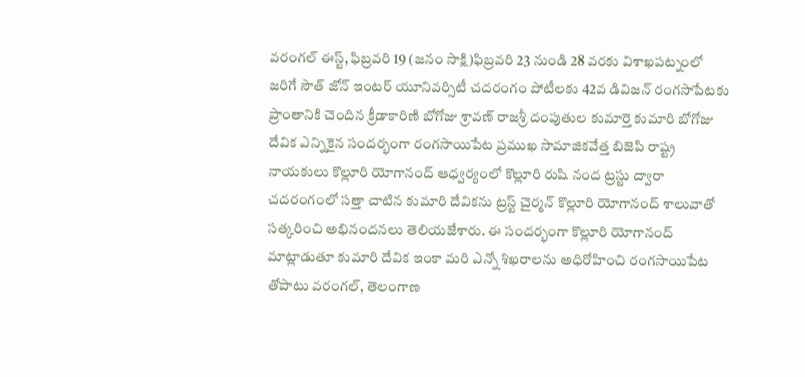వరంగల్ ఈస్ట్, ఫిబ్రవరి 19 (జనం సాక్షి)ఫిబ్రవరి 23 నుండి 28 వరకు విశాఖపట్నంలో జరిగే సౌత్ జోన్ ఇంటర్ యూనివర్సిటీ చదరంగం పోటీలకు 42వ డివిజన్ రంగసాపేటకు ప్రాంతానికి చెందిన క్రీడాకారిణి బోగోజు శ్రావణ్ రాజశ్రీ దంపుతుల కుమార్తె కుమారి బోగోజు దేవిక ఎన్నికైన సందర్భంగా రంగసాయిపేట ప్రముఖ సామాజికవేత్త బిజెపి రాష్ట్ర నాయకులు కొల్లూరి యోగానంద్ ఆధ్వర్యంలో కొల్లూరి రుషి నంద ట్రస్టు ద్వారా చదరంగంలో సత్తా చాటిన కుమారి దేవికను ట్రస్ట్ చైర్మన్ కొల్లూరి యోగానంద్ శాలువాతో సత్కరించి అభినందనలు తెలియజేశారు. ఈ సందర్భంగా కొల్లూరి యోగానంద్ మాట్లాడుతూ కుమారి దేవిక ఇంకా మరి ఎన్నో శిఖరాలను అధిరోహించి రంగసాయిపేట తోపాటు వరంగల్, తెలంగాణ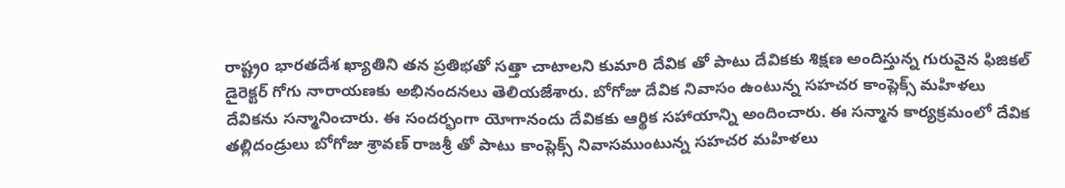రాష్ట్రo భారతదేశ ఖ్యాతిని తన ప్రతిభతో సత్తా చాటాలని కుమారి దేవిక తో పాటు దేవికకు శిక్షణ అందిస్తున్న గురువైన ఫిజికల్ డైరెక్టర్ గోగు నారాయణకు అభినందనలు తెలియజేశారు. బోగోజు దేవిక నివాసం ఉంటున్న సహచర కాంప్లెక్స్ మహిళలు దేవికను సన్మానించారు. ఈ సందర్భంగా యోగానందు దేవికకు ఆర్థిక సహాయాన్ని అందించారు. ఈ సన్మాన కార్యక్రమంలో దేవిక తల్లిదండ్రులు బోగోజు శ్రావణ్ రాజశ్రీ తో పాటు కాంప్లెక్స్ నివాసముంటున్న సహచర మహిళలు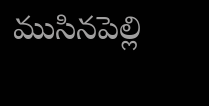ముసినపెల్లి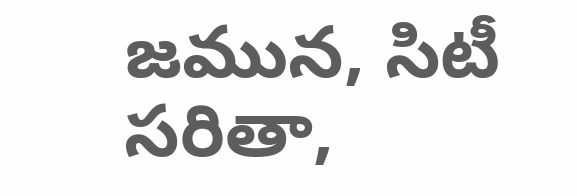జమున, సిటీ సరితా,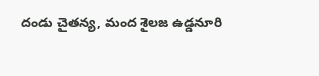దండు చైతన్య, మంద శైలజ ఉడ్డనూరి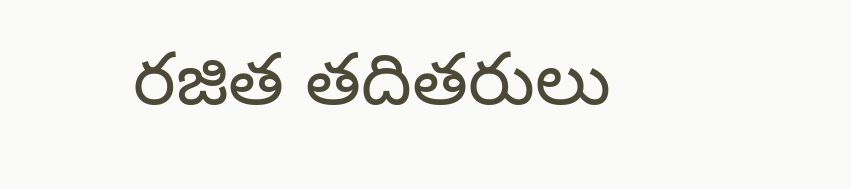రజిత తదితరులు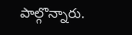పాల్గొన్నారు.